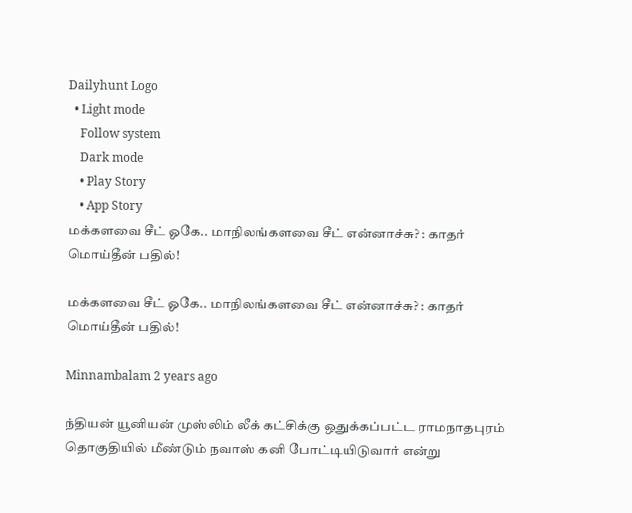Dailyhunt Logo
  • Light mode
    Follow system
    Dark mode
    • Play Story
    • App Story
மக்களவை சீட் ஓகே.. மாநிலங்களவை சீட் என்னாச்சு? : காதர் மொய்தீன் பதில்!

மக்களவை சீட் ஓகே.. மாநிலங்களவை சீட் என்னாச்சு? : காதர் மொய்தீன் பதில்!

Minnambalam 2 years ago

ந்தியன் யூனியன் முஸ்லிம் லீக் கட்சிக்கு ஒதுக்கப்பட்ட ராமநாதபுரம் தொகுதியில் மீண்டும் நவாஸ் கனி போட்டியிடுவார் என்று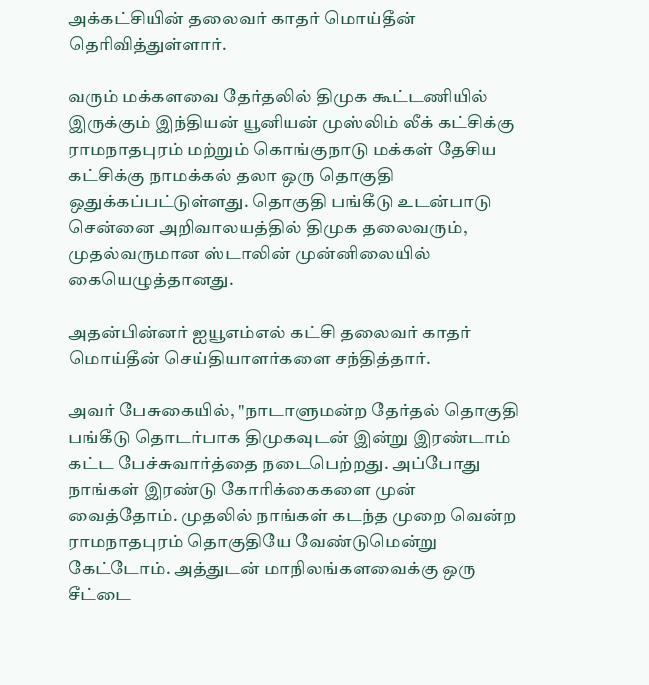அக்கட்சியின் தலைவர் காதர் மொய்தீன் தெரிவித்துள்ளார்.

வரும் மக்களவை தேர்தலில் திமுக கூட்டணியில் இருக்கும் இந்தியன் யூனியன் முஸ்லிம் லீக் கட்சிக்கு ராமநாதபுரம் மற்றும் கொங்குநாடு மக்கள் தேசிய கட்சிக்கு நாமக்கல் தலா ஒரு தொகுதி ஒதுக்கப்பட்டுள்ளது. தொகுதி பங்கீடு உடன்பாடு சென்னை அறிவாலயத்தில் திமுக தலைவரும், முதல்வருமான ஸ்டாலின் முன்னிலையில் கையெழுத்தானது.

அதன்பின்னர் ஐயூஎம்எல் கட்சி தலைவர் காதர் மொய்தீன் செய்தியாளர்களை சந்தித்தார்.

அவர் பேசுகையில், "நாடாளுமன்ற தேர்தல் தொகுதி பங்கீடு தொடர்பாக திமுகவுடன் இன்று இரண்டாம் கட்ட பேச்சுவார்த்தை நடைபெற்றது. அப்போது நாங்கள் இரண்டு கோரிக்கைகளை முன் வைத்தோம். முதலில் நாங்கள் கடந்த முறை வென்ற ராமநாதபுரம் தொகுதியே வேண்டுமென்று கேட்டோம். அத்துடன் மாநிலங்களவைக்கு ஒரு சீட்டை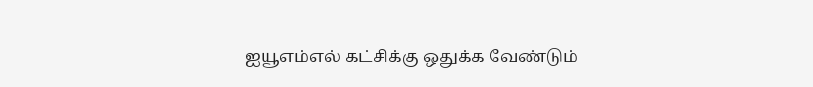ஐயூஎம்எல் கட்சிக்கு ஒதுக்க வேண்டும்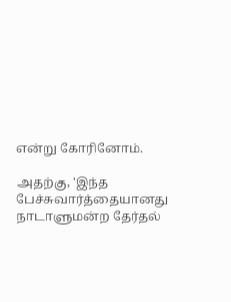என்று கோரினோம்.

அதற்கு, 'இந்த பேச்சுவார்த்தையானது நாடாளுமன்ற தேர்தல்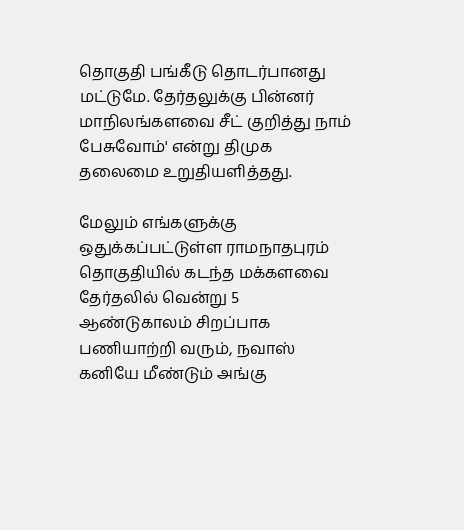தொகுதி பங்கீடு தொடர்பானது மட்டுமே. தேர்தலுக்கு பின்னர் மாநிலங்களவை சீட் குறித்து நாம் பேசுவோம்' என்று திமுக தலைமை உறுதியளித்தது.

மேலும் எங்களுக்கு ஒதுக்கப்பட்டுள்ள ராமநாதபுரம் தொகுதியில் கடந்த மக்களவை தேர்தலில் வென்று 5 ஆண்டுகாலம் சிறப்பாக பணியாற்றி வரும், நவாஸ் கனியே மீண்டும் அங்கு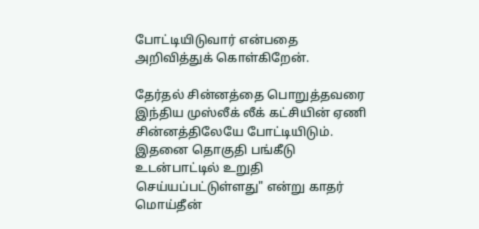போட்டியிடுவார் என்பதை அறிவித்துக் கொள்கிறேன்.

தேர்தல் சின்னத்தை பொறுத்தவரை இந்திய முஸ்லீக் லீக் கட்சியின் ஏணி சின்னத்திலேயே போட்டியிடும். இதனை தொகுதி பங்கீடு உடன்பாட்டில் உறுதி செய்யப்பட்டுள்ளது" என்று காதர் மொய்தீன்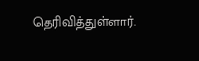தெரிவித்துள்ளார்.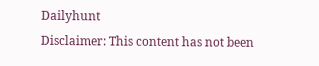Dailyhunt
Disclaimer: This content has not been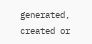generated, created or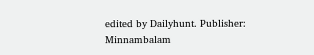edited by Dailyhunt. Publisher: Minnambalam